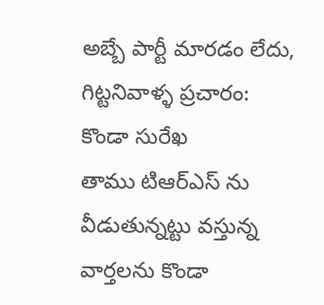అబ్బే పార్టీ మారడం లేదు, గిట్టనివాళ్ళ ప్రచారం: కొండా సురేఖ
తాము టిఆర్ఎస్ ను వీడుతున్నట్టు వస్తున్న వార్తలను కొండా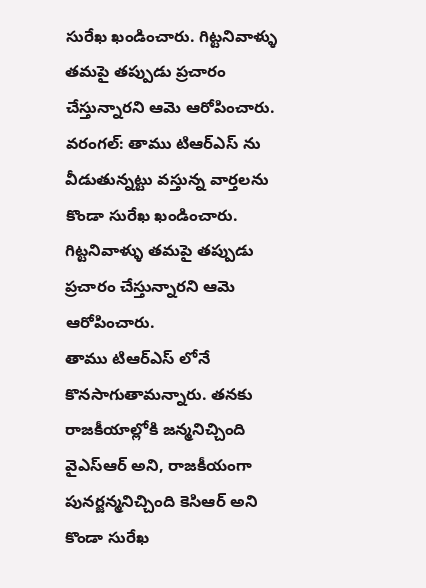సురేఖ ఖండించారు. గిట్టనివాళ్ళు తమపై తప్పుడు ప్రచారం చేస్తున్నారని ఆమె ఆరోపించారు.
వరంగల్: తాము టిఆర్ఎస్ ను వీడుతున్నట్టు వస్తున్న వార్తలను కొండా సురేఖ ఖండించారు. గిట్టనివాళ్ళు తమపై తప్పుడు ప్రచారం చేస్తున్నారని ఆమె ఆరోపించారు.
తాము టిఆర్ఎస్ లోనే కొనసాగుతామన్నారు. తనకు రాజకీయాల్లోకి జన్మనిచ్చింది వైఎస్ఆర్ అని, రాజకీయంగా పునర్జన్మనిచ్చింది కెసిఆర్ అని కొండా సురేఖ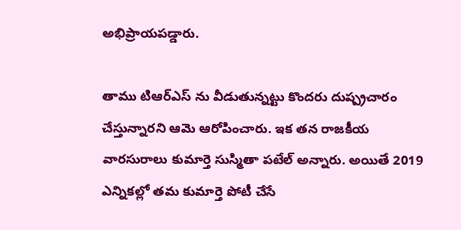అభిప్రాయపడ్డారు.

తాము టిఆర్ఎస్ ను వీడుతున్నట్టు కొందరు దుష్ప్రచారం చేస్తున్నారని ఆమె ఆరోపించారు. ఇక తన రాజకీయ వారసురాలు కుమార్తె సుస్మితా పటేల్ అన్నారు. అయితే 2019 ఎన్నికల్లో తమ కుమార్తె పోటీ చేసే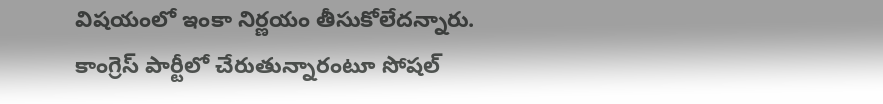విషయంలో ఇంకా నిర్ణయం తీసుకోలేదన్నారు.
కాంగ్రెస్ పార్టీలో చేరుతున్నారంటూ సోషల్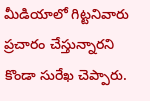మీడియాలో గిట్టనివారు ప్రచారం చేస్తున్నారని కొండా సురేఖ చెప్పారు.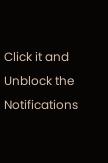Click it and Unblock the Notifications